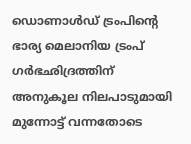ഡൊണാള്‍ഡ് ട്രംപിന്റെ ഭാര്യ മെലാനിയ ട്രംപ് ഗര്‍ഭഛിദ്രത്തിന് അനുകൂല നിലപാടുമായി മുന്നോട്ട് വന്നതോടെ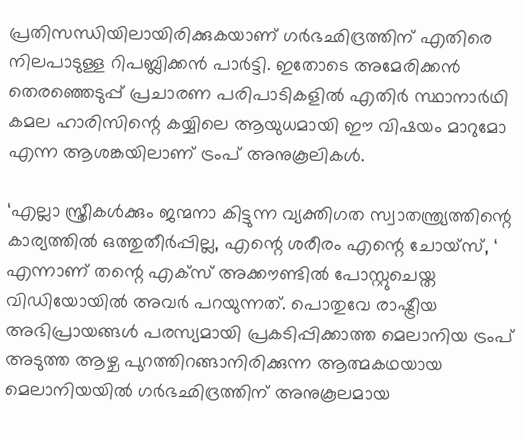പ്രതിസന്ധിയിലായിരിക്കുകയാണ് ഗര്‍ഭഛിദ്രത്തിന് എതിരെ നിലപാടുള്ള റിപബ്ലിക്കന്‍ പാര്‍ട്ടി. ഇതോടെ അമേരിക്കന്‍ തെരഞ്ഞെടുപ്പ് പ്രചാരണ പരിപാടികളില്‍ എതിര്‍ സ്ഥാനാര്‍ഥി കമല ഹാരിസിന്റെ കയ്യിലെ ആയുധമായി ഈ വിഷയം മാറുമോ എന്ന ആശങ്കയിലാണ് ട്രംപ് അനുകൂലികള്‍.

‘എല്ലാ സ്ത്രീകള്‍ക്കും ജന്മനാ കിട്ടുന്ന വ്യക്തിഗത സ്വാതന്ത്ര്യത്തിന്റെ കാര്യത്തില്‍ ഒത്തുതീര്‍പ്പില്ല, എന്റെ ശരീരം എന്റെ ചോയ്സ്, ‘ എന്നാണ് തന്റെ എക്‌സ് അക്കൗണ്ടില്‍ പോസ്റ്റുചെയ്ത വിഡിയോയില്‍ അവര്‍ പറയുന്നത്. പൊതുവേ രാഷ്ട്രീയ അഭിപ്രായങ്ങള്‍ പരസ്യമായി പ്രകടിപ്പിക്കാത്ത മെലാനിയ ട്രംപ് അടുത്ത ആഴ്ച പുറത്തിറങ്ങാനിരിക്കുന്ന ആത്മകഥയായ മെലാനിയയില്‍ ഗര്‍ഭഛിദ്രത്തിന് അനുകൂലമായ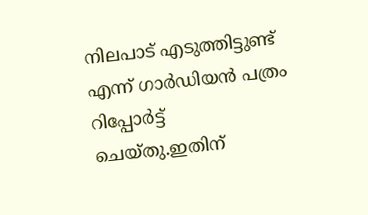നിലപാട് എടുത്തിട്ടുണ്ട് എന്ന് ഗാര്‍ഡിയന്‍ പത്രം റിപ്പോര്‍ട്ട് ചെയ്തു.ഇതിന്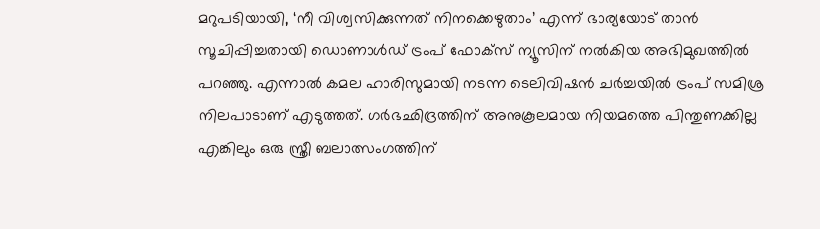മറുപടിയായി, ‘നീ വിശ്വസിക്കുന്നത് നിനക്കെഴുതാം’ എന്ന് ഭാര്യയോട് താന്‍ സൂചിപ്പിച്ചതായി ഡൊണാള്‍ഡ് ട്രംപ് ഫോക്‌സ് ന്യൂസിന് നല്‍കിയ അഭിമുഖത്തില്‍ പറഞ്ഞു. എന്നാല്‍ കമല ഹാരിസുമായി നടന്ന ടെലിവിഷന്‍ ചര്‍ച്ചയില്‍ ട്രംപ് സമിശ്ര നിലപാടാണ് എടുത്തത്. ഗര്‍ഭഛിദ്രത്തിന് അനുകൂലമായ നിയമത്തെ പിന്തുണക്കില്ല എങ്കിലും ഒരു സ്ത്രീ ബലാത്സംഗത്തിന്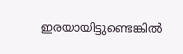ഇരയായിട്ടുണ്ടെങ്കില്‍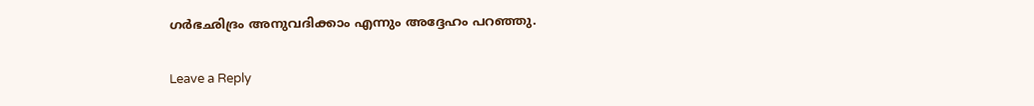ഗര്‍ഭഛിദ്രം അനുവദിക്കാം എന്നും അദ്ദേഹം പറഞ്ഞു.

Leave a Reply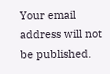Your email address will not be published.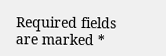Required fields are marked *